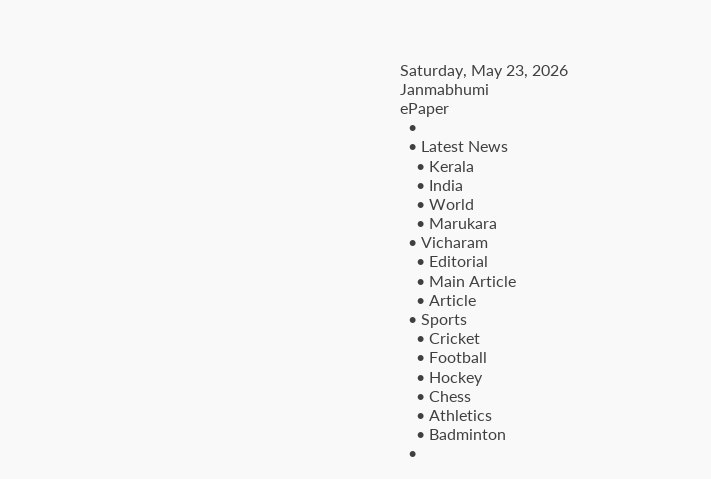Saturday, May 23, 2026
Janmabhumi
ePaper
  •
  • Latest News
    • Kerala
    • India
    • World
    • Marukara
  • Vicharam
    • Editorial
    • Main Article
    • Article
  • Sports
    • Cricket
    • Football
    • Hockey
    • Chess
    • Athletics
    • Badminton
  •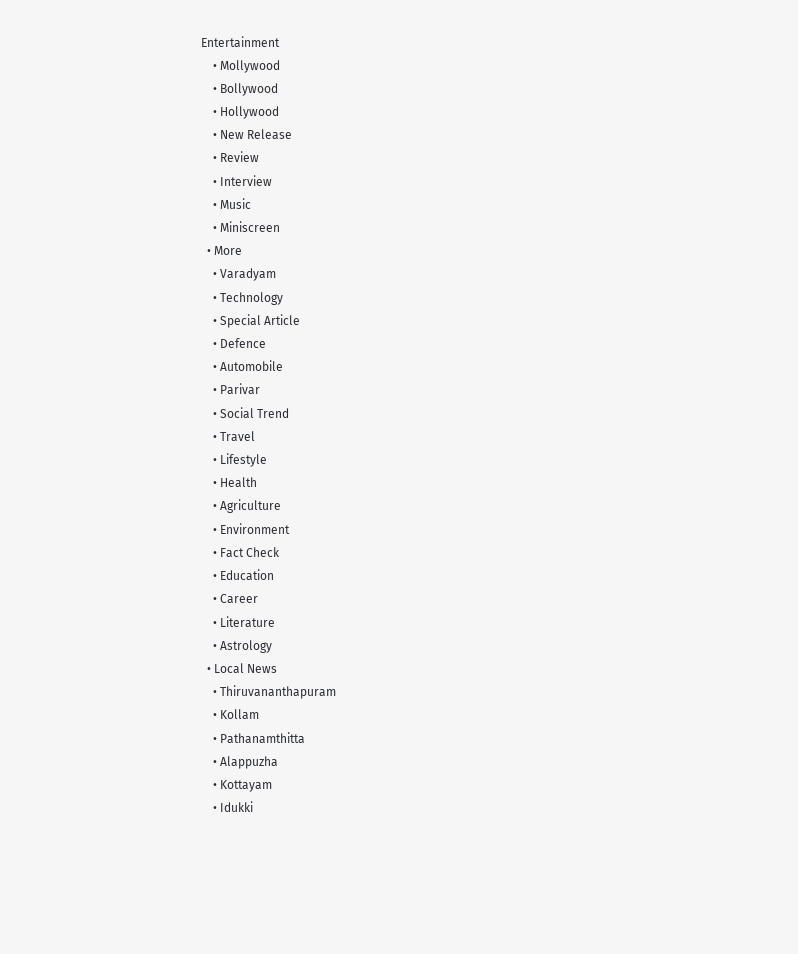Entertainment
    • Mollywood
    • Bollywood
    • Hollywood
    • New Release
    • Review
    • Interview
    • Music
    • Miniscreen
  • More
    • Varadyam
    • Technology
    • Special Article
    • Defence
    • Automobile
    • Parivar
    • Social Trend
    • Travel
    • Lifestyle
    • Health
    • Agriculture
    • Environment
    • Fact Check
    • Education
    • Career
    • Literature
    • Astrology
  • Local News
    • Thiruvananthapuram
    • Kollam
    • Pathanamthitta
    • Alappuzha
    • Kottayam
    • Idukki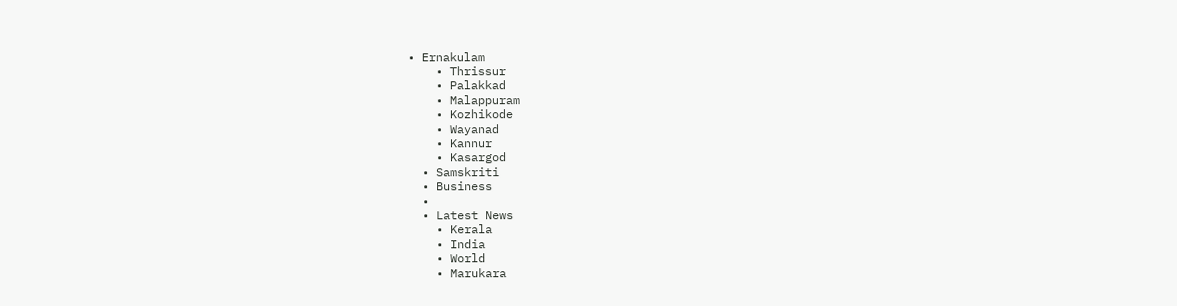• Ernakulam
    • Thrissur
    • Palakkad
    • Malappuram
    • Kozhikode
    • Wayanad
    • Kannur
    • Kasargod
  • Samskriti
  • Business
  •
  • Latest News
    • Kerala
    • India
    • World
    • Marukara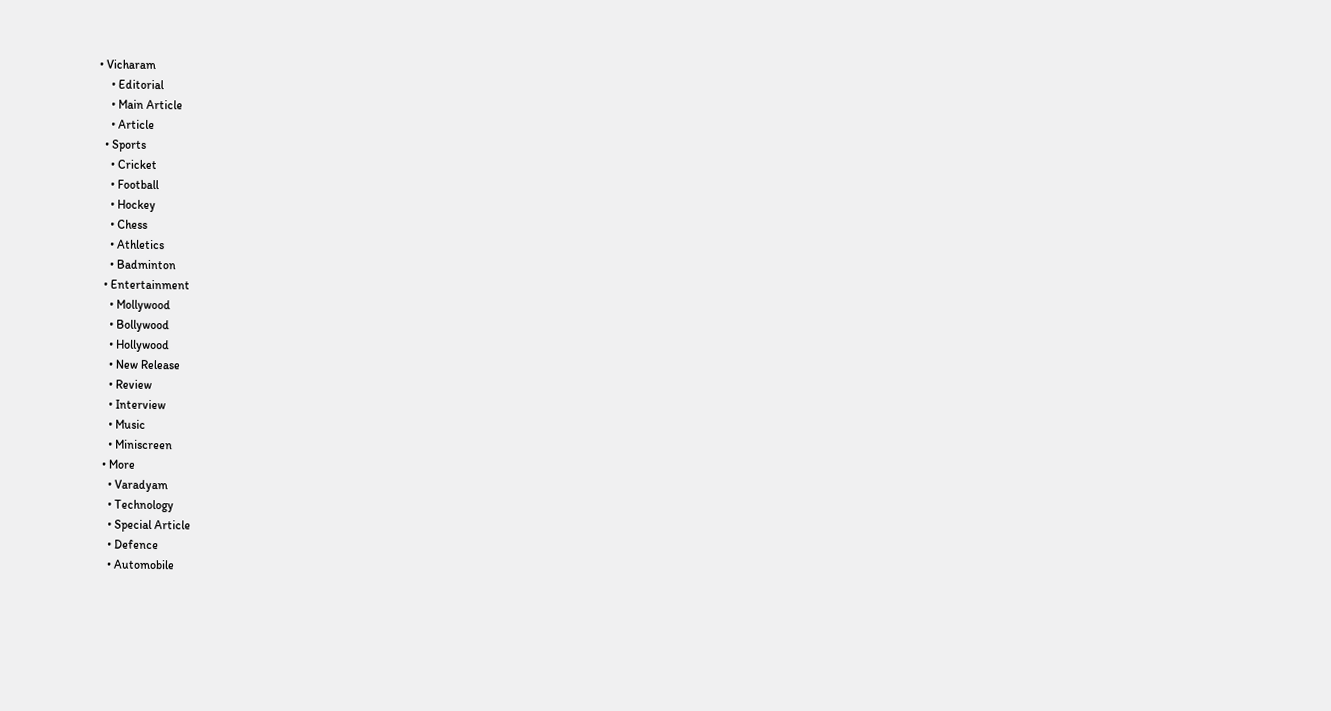• Vicharam
    • Editorial
    • Main Article
    • Article
  • Sports
    • Cricket
    • Football
    • Hockey
    • Chess
    • Athletics
    • Badminton
  • Entertainment
    • Mollywood
    • Bollywood
    • Hollywood
    • New Release
    • Review
    • Interview
    • Music
    • Miniscreen
  • More
    • Varadyam
    • Technology
    • Special Article
    • Defence
    • Automobile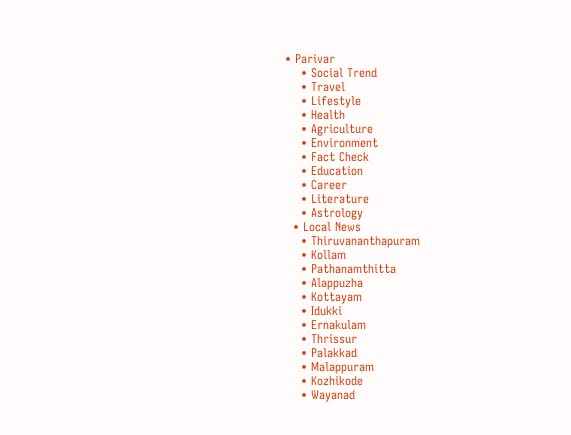• Parivar
    • Social Trend
    • Travel
    • Lifestyle
    • Health
    • Agriculture
    • Environment
    • Fact Check
    • Education
    • Career
    • Literature
    • Astrology
  • Local News
    • Thiruvananthapuram
    • Kollam
    • Pathanamthitta
    • Alappuzha
    • Kottayam
    • Idukki
    • Ernakulam
    • Thrissur
    • Palakkad
    • Malappuram
    • Kozhikode
    • Wayanad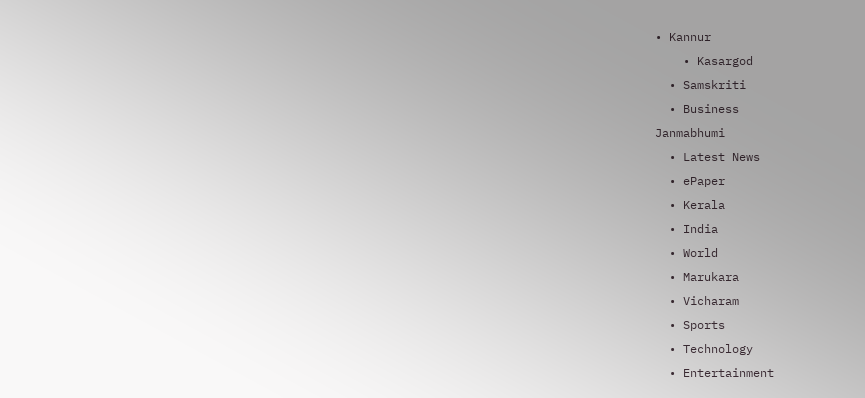• Kannur
    • Kasargod
  • Samskriti
  • Business
Janmabhumi
  • Latest News
  • ePaper
  • Kerala
  • India
  • World
  • Marukara
  • Vicharam
  • Sports
  • Technology
  • Entertainment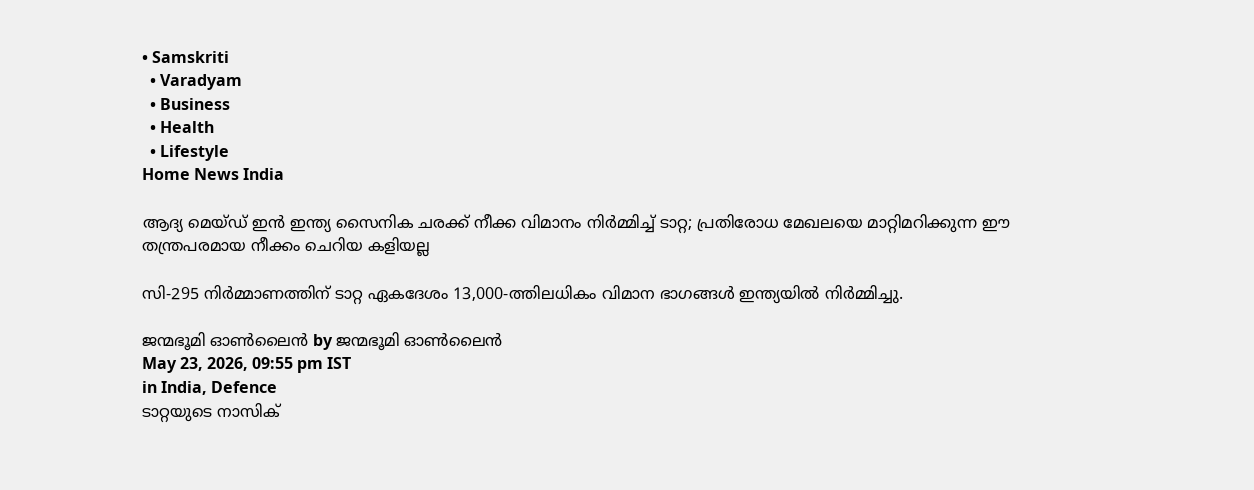• Samskriti
  • Varadyam
  • Business
  • Health
  • Lifestyle
Home News India

ആദ്യ മെയ്ഡ് ഇന്‍ ഇന്ത്യ സൈനിക ചരക്ക് നീക്ക വിമാനം നിര്‍മ്മിച്ച് ടാറ്റ; പ്രതിരോധ മേഖലയെ മാറ്റിമറിക്കുന്ന ഈ തന്ത്രപരമായ നീക്കം ചെറിയ കളിയല്ല

സി-295 നിര്‍മ്മാണത്തിന് ടാറ്റ ഏകദേശം 13,000-ത്തിലധികം വിമാന ഭാഗങ്ങൾ ഇന്ത്യയില്‍ നിര്‍മ്മിച്ചു.

ജന്മഭൂമി ഓണ്‍ലൈന്‍ by ജന്മഭൂമി ഓണ്‍ലൈന്‍
May 23, 2026, 09:55 pm IST
in India, Defence
ടാറ്റയുടെ നാസിക്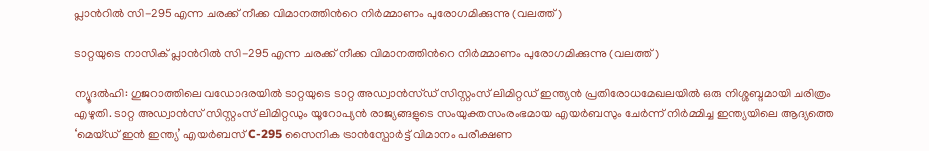പ്ലാന്‍റില്‍ സി-295 എന്ന ചരക്ക് നീക്ക വിമാനത്തിന്‍റെ നിര്‍മ്മാണം പുരോഗമിക്കുന്നു (വലത്ത്)

ടാറ്റയുടെ നാസിക് പ്ലാന്‍റില്‍ സി-295 എന്ന ചരക്ക് നീക്ക വിമാനത്തിന്‍റെ നിര്‍മ്മാണം പുരോഗമിക്കുന്നു (വലത്ത്)

ന്യൂദല്‍ഹി: ഗുജറാത്തിലെ വഡോദരയിൽ ടാറ്റയുടെ ടാറ്റ അഡ്വാന്‍സ്ഡ് സിസ്റ്റംസ് ലിമിറ്റഡ് ഇന്ത്യന്‍ പ്രതിരോധമേഖലയില്‍ ഒരു നിശ്ശബ്ദമായി ചരിത്രം എഴുതി. ടാറ്റ അഡ്വാന്‍സ് സിസ്റ്റംസ് ലിമിറ്റഡും യൂറോപ്യന്‍ രാജ്യങ്ങളുടെ സംയുക്തസംരംഭമായ എയർബസും ചേർന്ന് നിർമ്മിച്ച ഇന്ത്യയിലെ ആദ്യത്തെ ‘മെയ്ഡ് ഇൻ ഇന്ത്യ’ എയർബസ് C-295 സൈനിക ട്രാൻസ്പോർട്ട് വിമാനം പരീക്ഷണ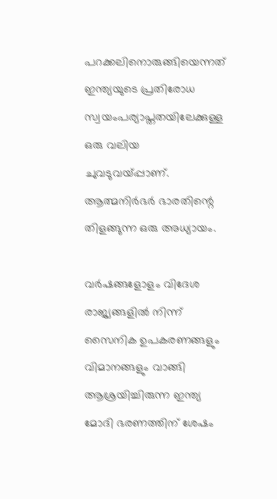പറക്കലിനൊരുങ്ങിയെന്നത് ഇന്ത്യയുടെ പ്രതിരോധ സ്വയംപര്യാപ്തതയിലേക്കുള്ള ഒരു വലിയ ചുവടുവയ്‌പ്പാണ്. ആത്മനിര്‍ഭര്‍ ഭാരതിന്റെ തിളങ്ങുന്ന ഒരു അധ്യായം.

വർഷങ്ങളോളം വിദേശ രാജ്യങ്ങളിൽ നിന്ന് സൈനിക ഉപകരണങ്ങളും വിമാനങ്ങളും വാങ്ങി ആശ്രയിച്ചിരുന്ന ഇന്ത്യ മോദി ഭരണത്തിന് ശേഷം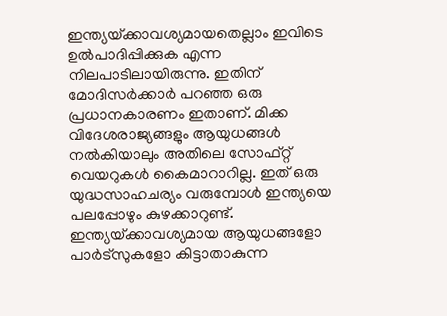ഇന്ത്യയ്‌ക്കാവശ്യമായതെല്ലാം ഇവിടെ ഉല്‍പാദിപ്പിക്കുക എന്ന നിലപാടിലായിരുന്നു. ഇതിന് മോദിസര്‍ക്കാര്‍ പറഞ്ഞ ഒരു പ്രധാനകാരണം ഇതാണ്. മിക്ക വിദേശരാജ്യങ്ങളും ആയുധങ്ങള്‍ നല്‍കിയാലും അതിലെ സോഫ്റ്റ് വെയറുകള്‍ കൈമാറാറില്ല. ഇത് ഒരു യുദ്ധസാഹചര്യം വരുമ്പോള്‍ ഇന്ത്യയെ പലപ്പോഴും കുഴക്കാറുണ്ട്. ഇന്ത്യയ്‌ക്കാവശ്യമായ ആയുധങ്ങളോ പാര്‍ട്സുകളോ കിട്ടാതാകുന്ന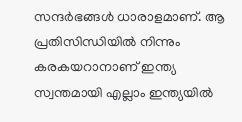സന്ദര്‍ഭങ്ങള്‍ ധാരാളമാണ്. ആ പ്രതിസിന്ധിയില്‍ നിന്നും കരകയറാനാണ് ഇന്ത്യ സ്വന്തമായി എല്ലാം ഇന്ത്യയില്‍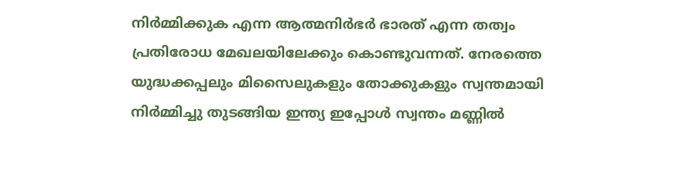നിര്‍മ്മിക്കുക എന്ന ആത്മനിര്‍ഭര്‍ ഭാരത് എന്ന തത്വം പ്രതിരോധ മേഖലയിലേക്കും കൊണ്ടുവന്നത്. നേരത്തെ യുദ്ധക്കപ്പലും മിസൈലുകളും തോക്കുകളും സ്വന്തമായി നിര്‍മ്മിച്ചു തുടങ്ങിയ ഇന്ത്യ ഇപ്പോൾ സ്വന്തം മണ്ണിൽ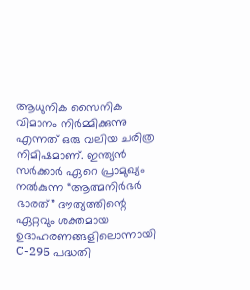ആധുനിക സൈനിക വിമാനം നിർമ്മിക്കുന്നു എന്നത് ഒരു വലിയ ചരിത്ര നിമിഷമാണ്. ഇന്ത്യൻ സർക്കാർ ഏറെ പ്രാമുഖ്യം നൽകുന്ന “ആത്മനിർഭർ ഭാരത്” ദൗത്യത്തിന്റെ ഏറ്റവും ശക്തമായ ഉദാഹരണങ്ങളിലൊന്നായി C-295 പദ്ധതി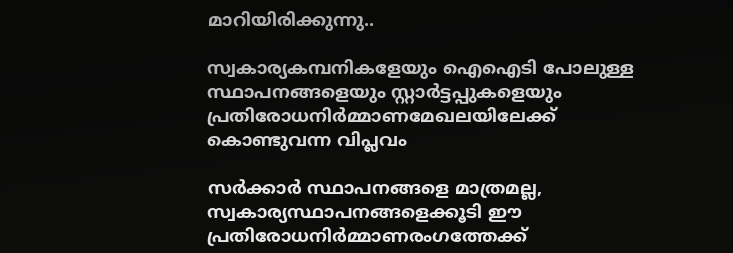മാറിയിരിക്കുന്നു..

സ്വകാര്യകമ്പനികളേയും ഐഐടി പോലുള്ള സ്ഥാപനങ്ങളെയും സ്റ്റാര്‍ട്ടപ്പുകളെയും പ്രതിരോധനിര്‍മ്മാണമേഖലയിലേക്ക് കൊണ്ടുവന്ന വിപ്ലവം

സര്‍ക്കാര്‍ സ്ഥാപനങ്ങളെ മാത്രമല്ല, സ്വകാര്യസ്ഥാപനങ്ങളെക്കൂടി ഈ പ്രതിരോധനിര്‍മ്മാണരംഗത്തേക്ക്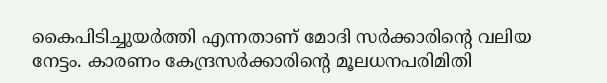കൈപിടിച്ചുയര്‍ത്തി എന്നതാണ് മോദി സര്‍ക്കാരിന്റെ വലിയ നേട്ടം. കാരണം കേന്ദ്രസര്‍ക്കാരിന്റെ മൂലധനപരിമിതി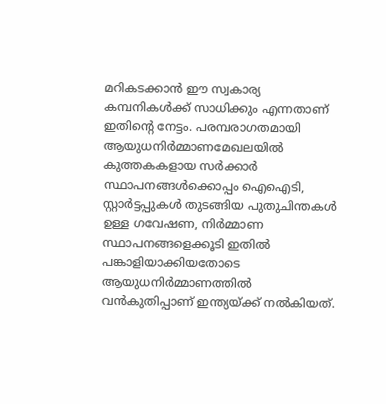മറികടക്കാന്‍ ഈ സ്വകാര്യ കമ്പനികള്‍ക്ക് സാധിക്കും എന്നതാണ് ഇതിന്റെ നേട്ടം. പരമ്പരാഗതമായി ആയുധനിര്‍മ്മാണമേഖലയില്‍ കുത്തകകളായ സര്‍ക്കാര്‍ സ്ഥാപനങ്ങള്‍ക്കൊപ്പം ഐഐടി, സ്റ്റാര്‍ട്ടപ്പുകള്‍ തുടങ്ങിയ പുതുചിന്തകള്‍ ഉള്ള ഗവേഷണ, നിര്‍മ്മാണ സ്ഥാപനങ്ങളെക്കൂടി ഇതില്‍ പങ്കാളിയാക്കിയതോടെ ആയുധനിര്‍മ്മാണത്തില്‍ വന്‍കുതിപ്പാണ് ഇന്ത്യയ്‌ക്ക് നല്‍കിയത്.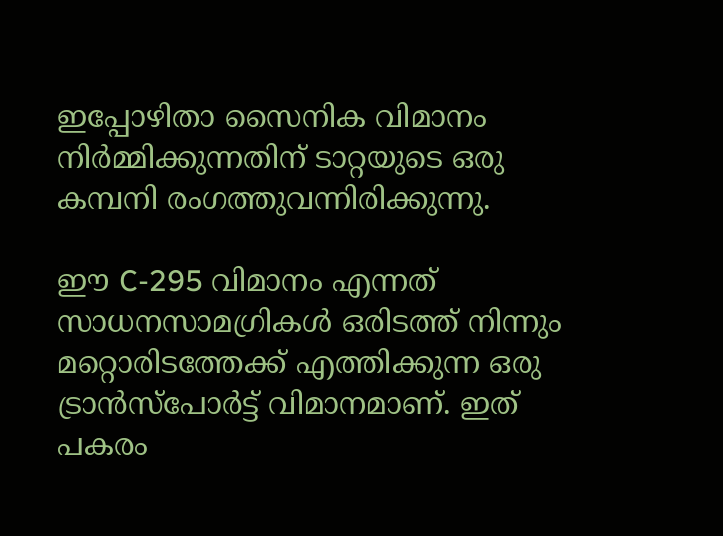ഇപ്പോഴിതാ സൈനിക വിമാനം നിർമ്മിക്കുന്നതിന് ടാറ്റയുടെ ഒരു കമ്പനി രംഗത്തുവന്നിരിക്കുന്നു.

ഈ C-295 വിമാനം എന്നത് സാധനസാമഗ്രികള്‍ ഒരിടത്ത് നിന്നും മറ്റൊരിടത്തേക്ക് എത്തിക്കുന്ന ഒരു ട്രാന്‍സ്പോര്‍ട്ട് വിമാനമാണ്. ഇത് പകരം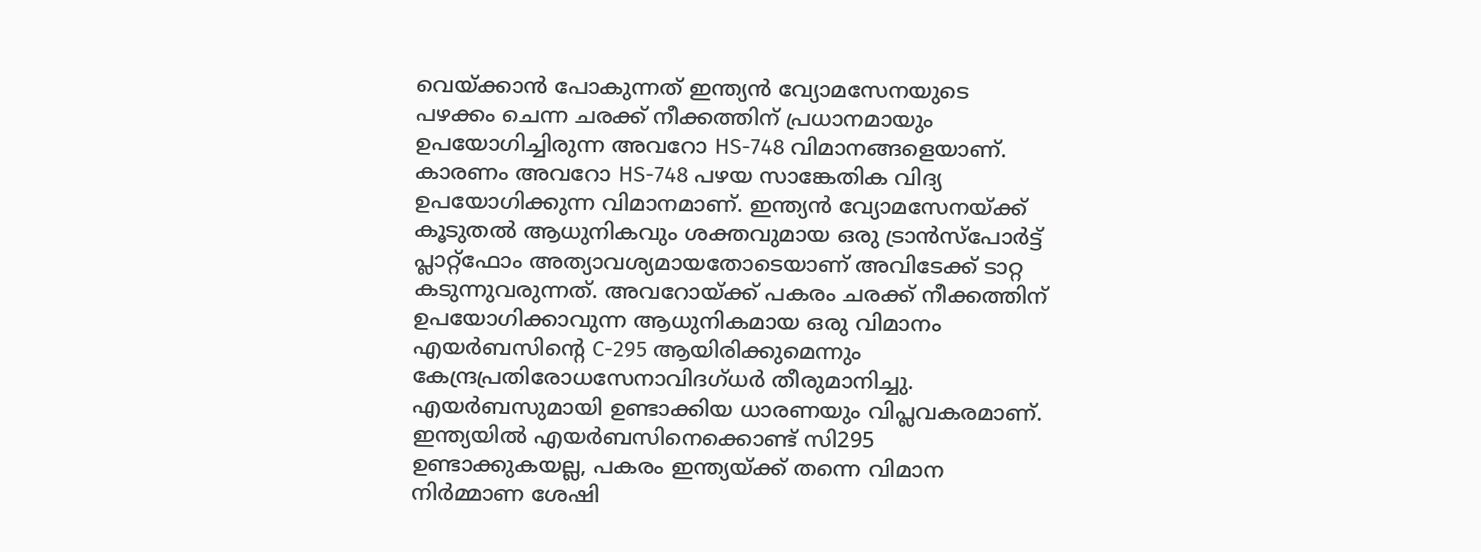വെയ്‌ക്കാന്‍ പോകുന്നത് ഇന്ത്യൻ വ്യോമസേനയുടെ പഴക്കം ചെന്ന ചരക്ക് നീക്കത്തിന് പ്രധാനമായും ഉപയോഗിച്ചിരുന്ന അവറോ HS-748 വിമാനങ്ങളെയാണ്. കാരണം അവറോ HS-748 പഴയ സാങ്കേതിക വിദ്യ ഉപയോഗിക്കുന്ന വിമാനമാണ്. ഇന്ത്യൻ വ്യോമസേനയ്‌ക്ക് കൂടുതൽ ആധുനികവും ശക്തവുമായ ഒരു ട്രാൻസ്പോർട്ട് പ്ലാറ്റ്ഫോം അത്യാവശ്യമായതോടെയാണ് അവിടേക്ക് ടാറ്റ കടുന്നുവരുന്നത്. അവറോയ്‌ക്ക് പകരം ചരക്ക് നീക്കത്തിന് ഉപയോഗിക്കാവുന്ന ആധുനികമായ ഒരു വിമാനം എയർബസിന്റെ C-295 ആയിരിക്കുമെന്നും കേന്ദ്രപ്രതിരോധസേനാവിദഗ്ധര്‍ തീരുമാനിച്ചു. എയര്‍ബസുമായി ഉണ്ടാക്കിയ ധാരണയും വിപ്ലവകരമാണ്. ഇന്ത്യയില്‍ എയര്‍ബസിനെക്കൊണ്ട് സി295 ഉണ്ടാക്കുകയല്ല, പകരം ഇന്ത്യയ്‌ക്ക് തന്നെ വിമാന നിർമ്മാണ ശേഷി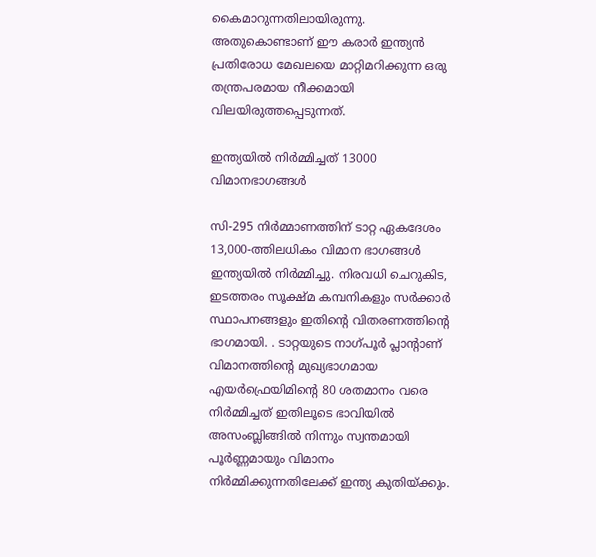കൈമാറുന്നതിലായിരുന്നു. അതുകൊണ്ടാണ് ഈ കരാർ ഇന്ത്യൻ പ്രതിരോധ മേഖലയെ മാറ്റിമറിക്കുന്ന ഒരു തന്ത്രപരമായ നീക്കമായി വിലയിരുത്തപ്പെടുന്നത്.

ഇന്ത്യയില്‍ നിര്‍മ്മിച്ചത് 13000 വിമാനഭാഗങ്ങള്‍

സി-295 നിര്‍മ്മാണത്തിന് ടാറ്റ ഏകദേശം 13,000-ത്തിലധികം വിമാന ഭാഗങ്ങൾ ഇന്ത്യയില്‍ നിര്‍മ്മിച്ചു. നിരവധി ചെറുകിട, ഇടത്തരം സൂക്ഷ്മ കമ്പനികളും സര്‍ക്കാര്‍ സ്ഥാപനങ്ങളും ഇതിന്റെ വിതരണത്തിന്റെ ഭാഗമായി. . ടാറ്റയുടെ നാഗ്പൂർ പ്ലാന്‍റാണ് വിമാനത്തിന്റെ മുഖ്യഭാഗമായ എയർഫ്രെയിമിന്റെ 80 ശതമാനം വരെ നിർമ്മിച്ചത് ഇതിലൂടെ ഭാവിയില്‍ അസംബ്ലിങ്ങില്‍ നിന്നും സ്വന്തമായി പൂര്‍ണ്ണമായും വിമാനം നിര്‍മ്മിക്കുന്നതിലേക്ക് ഇന്ത്യ കുതിയ്‌ക്കും.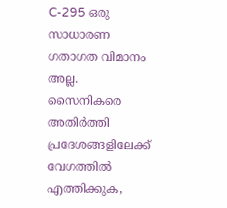C-295 ഒരു സാധാരണ ഗതാഗത വിമാനം അല്ല. സൈനികരെ അതിർത്തി പ്രദേശങ്ങളിലേക്ക് വേഗത്തിൽ എത്തിക്കുക,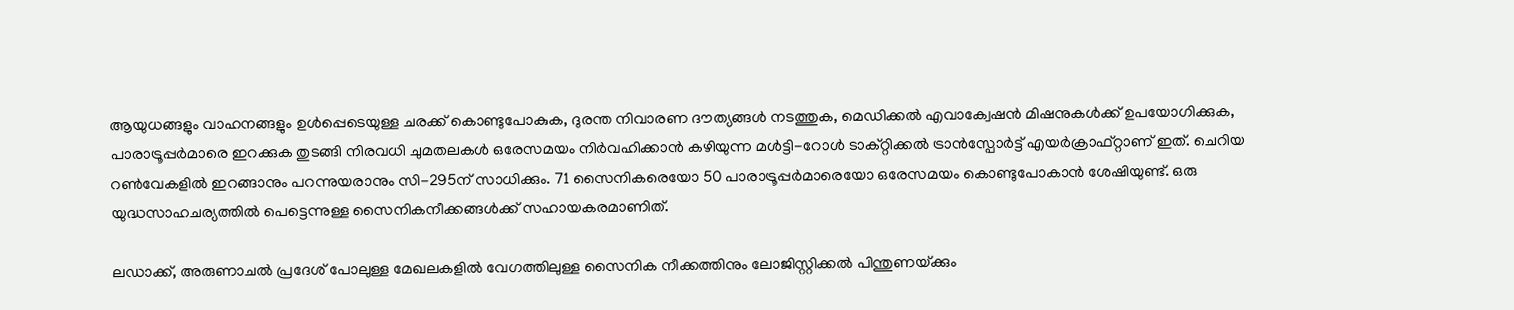ആയുധങ്ങളും വാഹനങ്ങളും ഉൾപ്പെടെയുള്ള ചരക്ക് കൊണ്ടുപോകുക, ദുരന്ത നിവാരണ ദൗത്യങ്ങൾ നടത്തുക, മെഡിക്കൽ എവാക്വേഷൻ മിഷനുകൾക്ക് ഉപയോഗിക്കുക, പാരാട്രൂപ്പർമാരെ ഇറക്കുക തുടങ്ങി നിരവധി ചുമതലകൾ ഒരേസമയം നിർവഹിക്കാൻ കഴിയുന്ന മൾട്ടി-റോൾ ടാക്റ്റിക്കൽ ട്രാൻസ്പോർട്ട് എയർക്രാഫ്റ്റാണ് ഇത്. ചെറിയ റണ്‍വേകളില്‍ ഇറങ്ങാനും പറന്നുയരാനും സി-295ന് സാധിക്കും. 71 സൈനികരെയോ 50 പാരാട്രൂപ്പർമാരെയോ ഒരേസമയം കൊണ്ടുപോകാന്‍ ശേഷിയുണ്ട്. ഒരു യുദ്ധസാഹചര്യത്തില്‍ പെട്ടെന്നുള്ള സൈനികനീക്കങ്ങള്‍ക്ക് സഹായകരമാണിത്.

ലഡാക്ക്, അരുണാചൽ പ്രദേശ് പോലുള്ള മേഖലകളിൽ വേഗത്തിലുള്ള സൈനിക നീക്കത്തിനും ലോജിസ്റ്റിക്കൽ പിന്തുണയ്‌ക്കും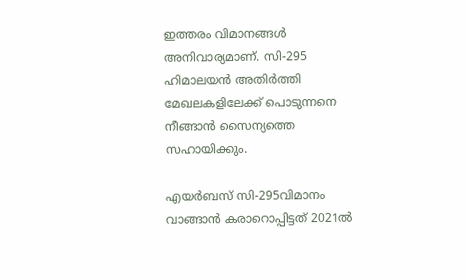ഇത്തരം വിമാനങ്ങൾ അനിവാര്യമാണ്. സി-295 ഹിമാലയന്‍ അതിര്‍ത്തി മേഖലകളിലേക്ക് പൊടുന്നനെ നീങ്ങാന്‍ സൈന്യത്തെ സഹായിക്കും.

എയര്‍ബസ് സി-295വിമാനം വാങ്ങാന്‍ കരാറൊപ്പിട്ടത് 2021ല്‍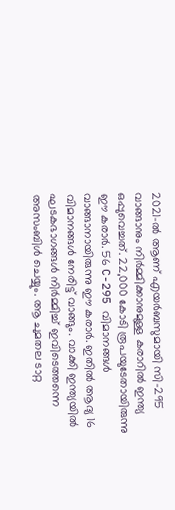2021-ൽ ആണ് എയര്‍ബസുമായി സി-295 വാങ്ങാനും നിര്‍മ്മിക്കാനുമുള്ള കരാറില്‍ ഇന്ത്യ ഒപ്പുവെച്ചത്. 22,000 കോടി രൂപയുടേതായിരുന്നു ഈ കരാര്‍. 56 C-295 വിമാനങ്ങൾ വാങ്ങാനായിരുന്നു ഈ കരാര്‍. ഇതില്‍ ആദ്യ 16 വിമാനങ്ങള്‍ നേരിട്ട് വാങ്ങും. വാക്കി ഇന്ത്യയില്‍ ഘടകഭാഗങ്ങള്‍ നിര്‍മ്മിച്ച് ഇവിടെത്തന്നെ അസംബിള്‍ ചെയ്യും. ആ ചുമതല ടാറ്റ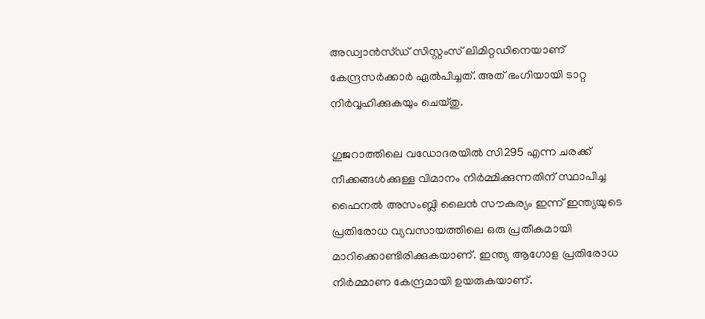അഡ്വാന്‍സ്ഡ് സിസ്റ്റംസ് ലിമിറ്റഡിനെയാണ് കേന്ദ്രസര്‍ക്കാര്‍ ഏല്‍പിച്ചത്. അത് ഭംഗിയായി ടാറ്റ നിര്‍വ്വഹിക്കുകയും ചെയ്തു.

ഗുജറാത്തിലെ വഡോദരയിൽ സി295 എന്ന ചരക്ക് നീക്കങ്ങള്‍ക്കുള്ള വിമാനം നിര്‍മ്മിക്കുന്നതിന് സ്ഥാപിച്ച ഫൈനൽ അസംബ്ലി ലൈൻ സൗകര്യം ഇന്ന് ഇന്ത്യയുടെ പ്രതിരോധ വ്യവസായത്തിലെ ഒരു പ്രതീകമായി മാറിക്കൊണ്ടിരിക്കുകയാണ്. ഇന്ത്യ ആഗോള പ്രതിരോധ നിർമ്മാണ കേന്ദ്രമായി ഉയരുകയാണ്.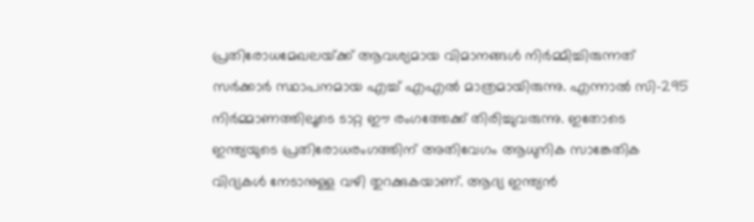പ്രതിരോധമേഖലയ്‌ക്ക് ആവശ്യമായ വിമാനങ്ങള്‍ നിര്‍മ്മിച്ചിരുന്നത് സര്‍ക്കാര്‍ സ്ഥാപനമായ എച്ച് എഎല്‍ മാത്രമായിരുന്നു. എന്നാല്‍ സി-295 നിര്‍മ്മാണത്തിലൂടെ ടാറ്റ ഈ രംഗത്തേക്ക് തിരിച്ചുവരുന്നു. ഇതോടെ ഇന്ത്യയുടെ പ്രതിരോധരംഗത്തിന് അതിവേഗം ആധുനിക സാങ്കേതിക വിദ്യകള്‍ നേടാനുള്ള വഴി തുറക്കുകയാണ്. ആദ്യ ഇന്ത്യൻ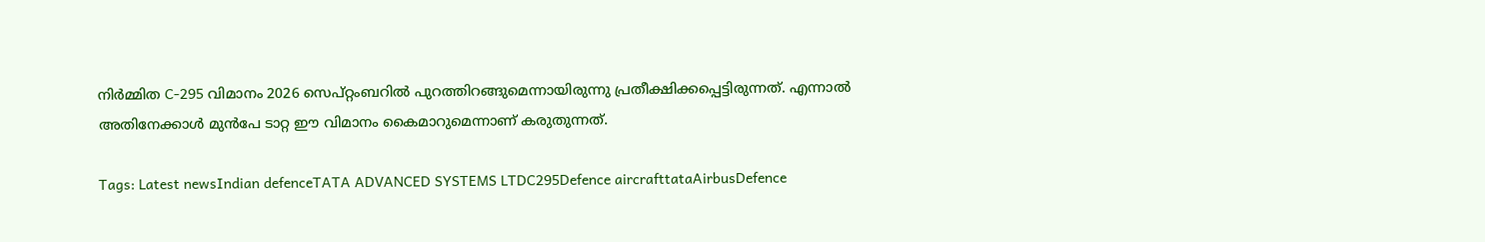നിർമ്മിത C-295 വിമാനം 2026 സെപ്റ്റംബറിൽ പുറത്തിറങ്ങുമെന്നായിരുന്നു പ്രതീക്ഷിക്കപ്പെട്ടിരുന്നത്. എന്നാല്‍ അതിനേക്കാള്‍ മുന്‍പേ ടാറ്റ ഈ വിമാനം കൈമാറുമെന്നാണ് കരുതുന്നത്.

Tags: Latest newsIndian defenceTATA ADVANCED SYSTEMS LTDC295Defence aircrafttataAirbusDefence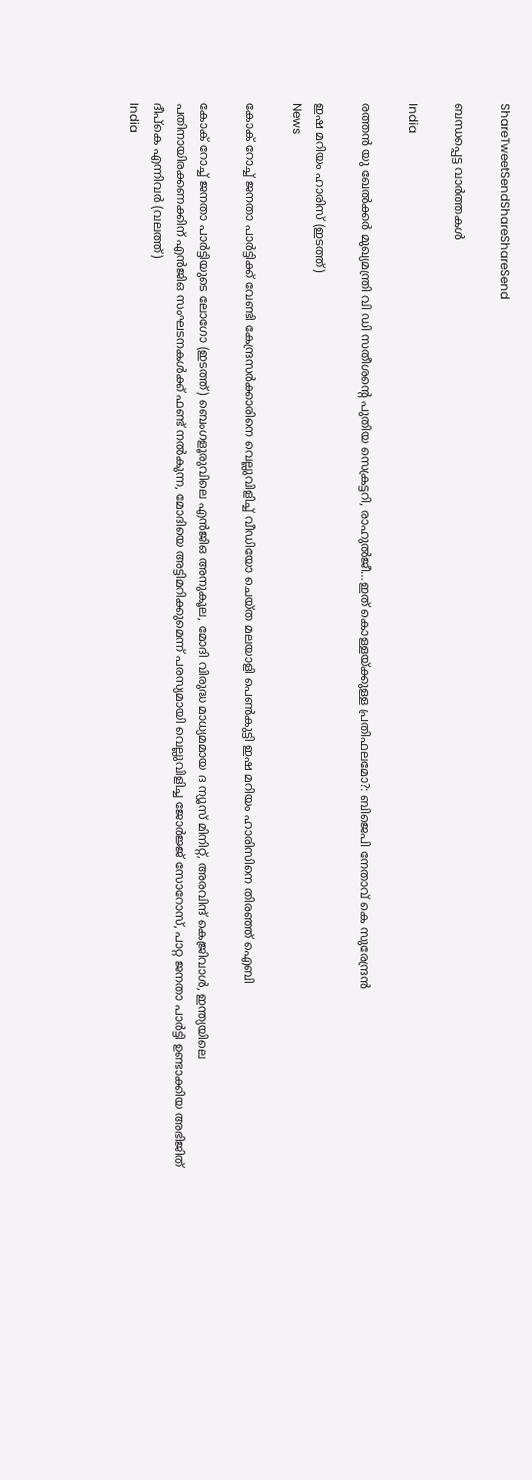ShareTweetSendShareShareSend

ബന്ധപ്പെട്ട വാര്‍ത്തകള്‍

India

രത്തൻ യു ഖേല്‍ക്കര്‍ മുഖ്യമന്ത്രി വി ഡി സതീശന്റെ പുതിയ സെക്രട്ടറി, രാഹുല്‍ജീ…ഇത് കൊള്ളയ്‌ക്കുള്ള പ്രതിഫലമോ?: ബിജെപി നേതാവ് കെ സുരേന്ദ്രൻ

ഇഷ മറിയം ഹാരിസ് (ഇടത്ത്)
News

കോക് റോച്ച് ജനതാ പാര്‍ട്ടിക്ക് വേണ്ടി കേന്ദ്രസര്‍ക്കാരിനെ വെല്ലുവിളിച്ച് വീഡിയോ ചെയ്ത മലയാളി പെണ്‍കുട്ടി ഇഷ മറിയം ഹാരിസിനെ തിരഞ്ഞ് ഐബി

കോക് റോച്ച് ജനതാ പാര്‍ട്ടിയുടെ ലോഗോ (ഇടത്ത്) ബെംഗളൂരുവിലെ എന്‍ജിഒ അനുകൂല, മോദി വിരുദ്ധ മാധ്യമമായ ദ ന്യൂസ് മിനിറ്റ്, അരവിന്ദ് കെജ്രിവാള്‍, ഇന്ത്യയിലെ പതിനായിരക്കണക്കിന് എന്‍ജിഒ സംഘടനകള്‍ക്ക് ഫണ്ട് നല്‍കുന്ന, മോദിയെ അട്ടിമറിക്കുമെന്ന് പരസ്യമായി വെല്ലുവിളിച്ച ജോര്‍ജ്ജ് സോറോസ്, പാറ്റ ജനതാ പാര്‍ട്ടി ഉണ്ടാക്കിയ അഭിജിത് ദീപ്കെ എന്നിവര്‍ (വലത്ത്)
India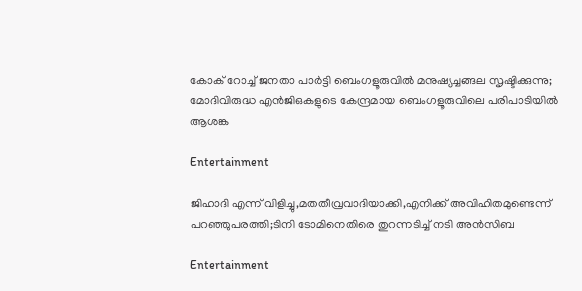കോക് റോച്ച് ജനതാ പാര്‍ട്ടി ബെംഗളൂരുവില്‍ മനുഷ്യച്ചങ്ങല സൃഷ്ടിക്കുന്നു; മോദിവിരുദ്ധ എൻജിഒകളുടെ കേന്ദ്രമായ ബെംഗളൂരുവിലെ പരിപാടിയില്‍ ആശങ്ക

Entertainment

ജിഹാദി എന്ന് വിളിച്ചു,മതതീവ്രവാദിയാക്കി,എനിക്ക് അവിഹിതമുണ്ടെന്ന് പറഞ്ഞുപരത്തി;ടിനി ടോമിനെതിരെ തുറന്നടിച്ച് നടി അൻസിബ

Entertainment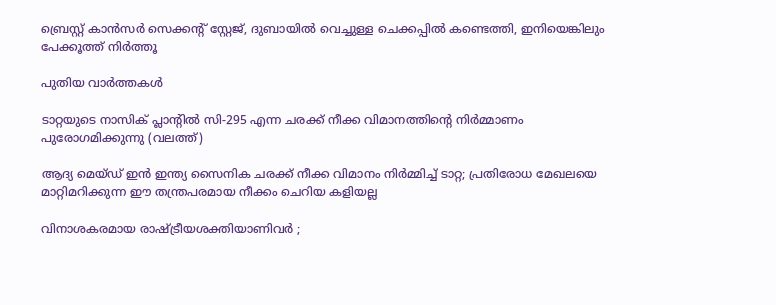ബ്രെസ്റ്റ് കാൻസർ സെക്കന്റ് സ്റ്റേജ്, ദുബായിൽ വെച്ചുള്ള ചെക്കപ്പിൽ കണ്ടെത്തി, ഇനിയെങ്കിലും പേക്കൂത്ത് നിർത്തൂ

പുതിയ വാര്‍ത്തകള്‍

ടാറ്റയുടെ നാസിക് പ്ലാന്‍റില്‍ സി-295 എന്ന ചരക്ക് നീക്ക വിമാനത്തിന്‍റെ നിര്‍മ്മാണം പുരോഗമിക്കുന്നു (വലത്ത്)

ആദ്യ മെയ്ഡ് ഇന്‍ ഇന്ത്യ സൈനിക ചരക്ക് നീക്ക വിമാനം നിര്‍മ്മിച്ച് ടാറ്റ; പ്രതിരോധ മേഖലയെ മാറ്റിമറിക്കുന്ന ഈ തന്ത്രപരമായ നീക്കം ചെറിയ കളിയല്ല

വിനാശകരമായ രാഷ്‌ട്രീയശക്തിയാണിവർ ;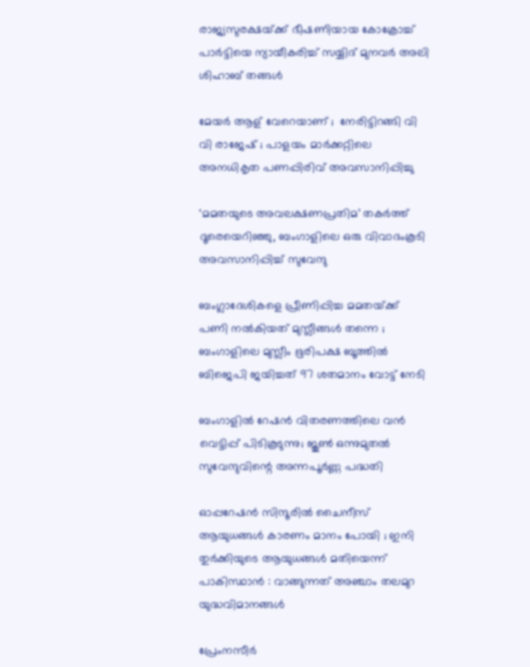രാജ്യസുരക്ഷയ്‌ക്ക് ഭീഷണിയായ കോക്രോച്ച് പാർട്ടിയെ ന്യായീകരിച്ച് സയ്യിദ് മുനവർ അലി ശിഹാബ് തങ്ങൾ

മേയർ ആള് വേറെയാണ് ;  നേരിട്ടിറങ്ങി വി വി രാജേഷ് ; പാളയം മാർക്കറ്റിലെ അനധികൃത പണപ്പിരിവ് അവസാനിപ്പിച്ചു

‘മമതയുടെ അവലക്ഷണപ്രതിമ’ തകർത്ത് ദൂരെയെറിഞ്ഞു, ബംഗാളിലെ ഒരു വിവാദംകൂടി അവസാനിപ്പിച്ച് സുവേന്ദു

ബംഗ്ലാദേശികളെ പ്രീണിപ്പിച്ച മമതയ്‌ക്ക് പണി നൽകിയത് മുസ്ലീങ്ങൾ തന്നെ ; ബംഗാളിലെ മുസ്ലീം ഭൂരിപക്ഷ ബൂത്തിൽ ബിജെപി ജയിച്ചത് 97 ശതമാനം വോട്ട് നേടി

ബംഗാളിൽ റേഷൻ വിതരണത്തിലെ വൻ വെട്ടിപ്പ് പിടികൂടുന്നു; ജൂൺ ഒന്നുമുതൽ സുവേന്ദുവിന്റെ അന്നപൂർണ്ണ പദ്ധതി

ഓപ്പറേഷൻ സിന്ദൂരിൽ ചൈനീസ് ആയുധങ്ങൾ കാരണം മാനം പോയി ; ഇനി തുർക്കിയുടെ ആയുധങ്ങൾ മതിയെന്ന് പാകിസ്ഥാൻ : വാങ്ങുന്നത് അഞ്ചാം തലമുറ യുദ്ധവിമാനങ്ങൾ

പ്രേംനസീർ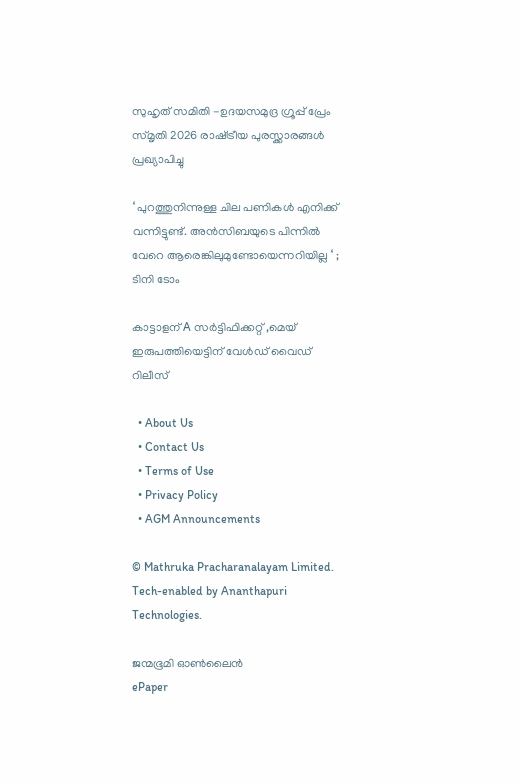സുഹൃത് സമിതി -ഉദയസമുദ്ര ഗ്രൂപ്പ് പ്രേം സ്‌മൃതി 2026 രാഷ്‌ട്രീയ പുരസ്ക്കാരങ്ങൾ പ്രഖ്യാപിച്ചു

‘ പുറത്തുനിന്നുള്ള ചില പണികൾ എനിക്ക് വന്നിട്ടുണ്ട്. അൻസിബയുടെ പിന്നിൽ വേറെ ആരെങ്കിലുമുണ്ടോയെന്നറിയില്ല ‘ ; ടിനി ടോം

കാട്ടാളന് A സർട്ടിഫിക്കറ്റ് ,മെയ് ഇരുപത്തിയെട്ടിന് വേൾഡ് വൈഡ് റിലീസ്

  • About Us
  • Contact Us
  • Terms of Use
  • Privacy Policy
  • AGM Announcements

© Mathruka Pracharanalayam Limited.
Tech-enabled by Ananthapuri Technologies.

ജന്മഭൂമി ഓണ്‍ലൈന്‍
ePaper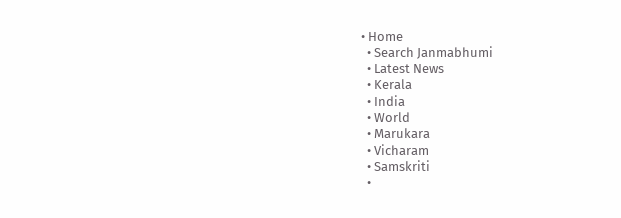• Home
  • Search Janmabhumi
  • Latest News
  • Kerala
  • India
  • World
  • Marukara
  • Vicharam
  • Samskriti
  •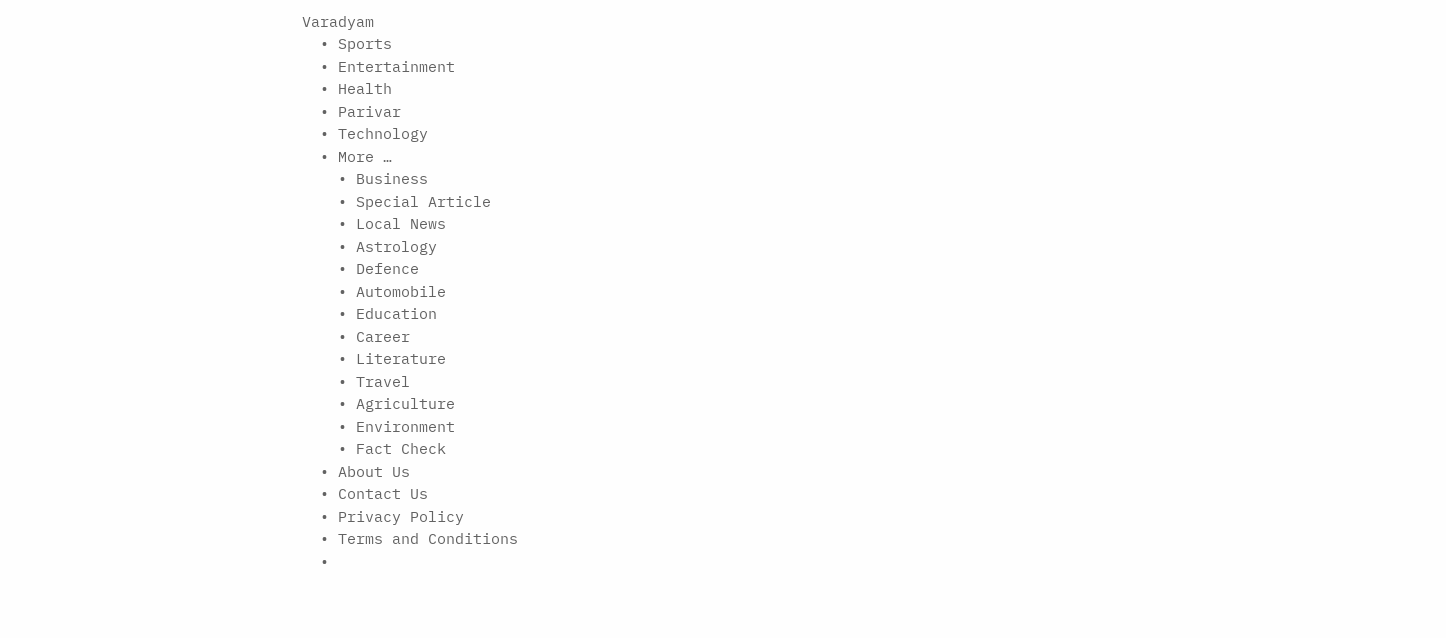Varadyam
  • Sports
  • Entertainment
  • Health
  • Parivar
  • Technology
  • More …
    • Business
    • Special Article
    • Local News
    • Astrology
    • Defence
    • Automobile
    • Education
    • Career
    • Literature
    • Travel
    • Agriculture
    • Environment
    • Fact Check
  • About Us
  • Contact Us
  • Privacy Policy
  • Terms and Conditions
  •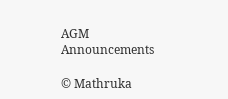AGM Announcements

© Mathruka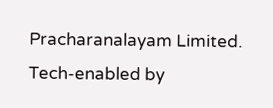Pracharanalayam Limited.
Tech-enabled by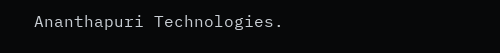Ananthapuri Technologies.